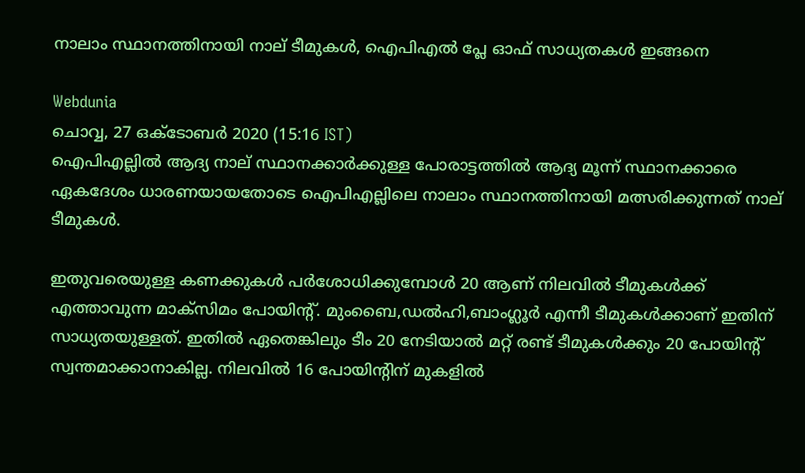നാലാം സ്ഥാനത്തിനായി നാല് ടീമുകൾ, ഐപിഎൽ പ്ലേ ഓഫ് സാധ്യതകൾ ഇങ്ങനെ

Webdunia
ചൊവ്വ, 27 ഒക്‌ടോബര്‍ 2020 (15:16 IST)
ഐപിഎല്ലിൽ ആദ്യ നാല് സ്ഥാനക്കാർക്കുള്ള പോരാട്ടത്തിൽ ആദ്യ മൂന്ന് സ്ഥാനക്കാരെ ഏകദേശം ധാരണയായതോടെ ഐപിഎല്ലിലെ നാലാം സ്ഥാനത്തിനായി മത്സരിക്കുന്നത് നാല് ടീമുകൾ.

ഇതുവരെയുള്ള കണക്കുകൾ പർശോധിക്കുമ്പോൾ 20 ആണ് നിലവിൽ ടീമുകൾക്ക് എത്താവുന്ന മാക്‌സിമം പോയിന്റ്. മുംബൈ,ഡൽഹി,ബാംഗ്ലൂർ എന്നീ ടീമുകൾക്കാണ് ഇതിന് സാധ്യതയുള്ളത്. ഇതിൽ ഏതെങ്കിലും ടീം 20 നേടിയാൽ മറ്റ് രണ്ട് ടീമുകൾക്കും 20 പോയിന്റ് സ്വന്തമാക്കാനാകില്ല. നിലവിൽ 16 പോയിന്റിന് മുകളിൽ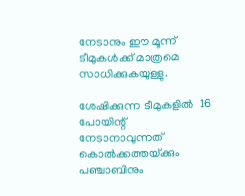നേടാനും ഈ മൂന്ന് ടീമുകൾക്ക് മാത്രമെ സാധിക്കുകയുള്ളു.

ശേഷിക്കുന്ന ടീമുകളിൽ  16 പോയിന്റ് നേടാനാവുന്നത് കൊൽക്കത്തയ്‌ക്കും പഞ്ചാബിനും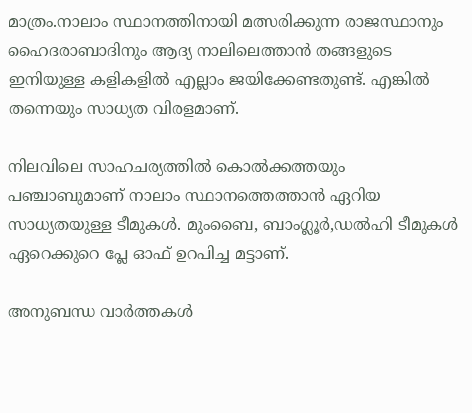മാത്രം.നാലാം സ്ഥാനത്തിനായി മത്സരിക്കുന്ന രാജസ്ഥാനും ഹൈദരാബാദിനും ആദ്യ നാലിലെത്താൻ തങ്ങളുടെ ഇനിയുള്ള കളികളിൽ എല്ലാം ജയിക്കേണ്ടതുണ്ട്. എങ്കിൽ തന്നെയും സാധ്യത വിരളമാണ്.

നിലവിലെ സാഹചര്യത്തിൽ കൊൽക്കത്തയും പഞ്ചാബുമാണ് നാലാം സ്ഥാനത്തെത്താൻ ഏറിയ സാധ്യതയുള്ള ടീമുകൾ. മുംബൈ, ബാംഗ്ലൂർ,ഡൽഹി ടീമുകൾ ഏറെക്കുറെ പ്ലേ ഓഫ് ഉറപിച്ച മട്ടാണ്.

അനുബന്ധ വാര്‍ത്തകള്‍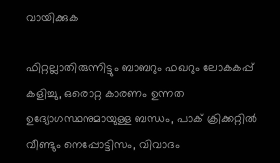വായിക്കുക

ഫിറ്റല്ലാതിരുന്നിട്ടും ബാബറും ഫഖറും ലോകകപ്പ് കളിച്ചു, ഒരൊറ്റ കാരണം ഉന്നത ഉദ്യോഗസ്ഥനുമായുള്ള ബന്ധം, പാക് ക്രിക്കറ്റിൽ വീണ്ടും നെപ്പോട്ടിസം, വിവാദം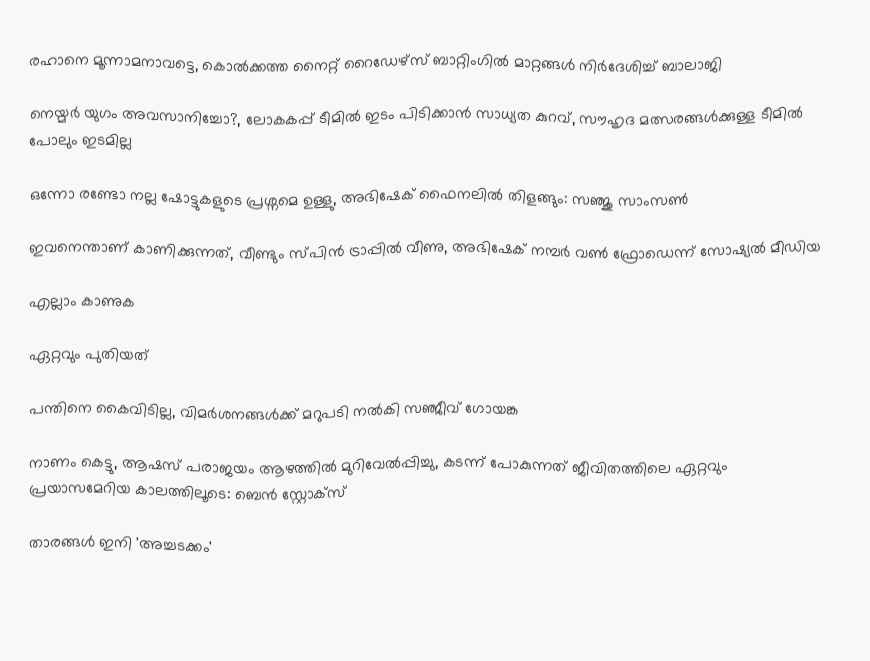രഹാനെ മൂന്നാമനാവട്ടെ, കൊൽക്കത്ത നൈറ്റ് റൈഡേഴ്സ് ബാറ്റിംഗിൽ മാറ്റങ്ങൾ നിർദേശിച്ച് ബാലാജി

നെയ്മർ യുഗം അവസാനിച്ചോ?, ലോകകപ്പ് ടീമിൽ ഇടം പിടിക്കാൻ സാധ്യത കുറവ്, സൗഹൃദ മത്സരങ്ങൾക്കുള്ള ടീമിൽ പോലും ഇടമില്ല

ഒന്നോ രണ്ടോ നല്ല ഷോട്ടുകളുടെ പ്രശ്നമെ ഉള്ളു, അഭിഷേക് ഫൈനലിൽ തിളങ്ങും: സഞ്ജു സാംസൺ

ഇവനെന്താണ് കാണിക്കുന്നത്, വീണ്ടും സ്പിൻ ട്രാപ്പിൽ വീണു, അഭിഷേക് നമ്പർ വൺ ഫ്രോഡെന്ന് സോഷ്യൽ മീഡിയ

എല്ലാം കാണുക

ഏറ്റവും പുതിയത്

പന്തിനെ കൈവിടില്ല, വിമർശനങ്ങൾക്ക് മറുപടി നൽകി സഞ്ജീവ് ഗോയങ്ക

നാണം കെട്ടു, ആഷസ് പരാജയം ആഴത്തിൽ മുറിവേൽപ്പിച്ചു, കടന്ന് പോകുന്നത് ജീവിതത്തിലെ ഏറ്റവും പ്രയാസമേറിയ കാലത്തിലൂടെ: ബെൻ സ്റ്റോക്സ്

താരങ്ങൾ ഇനി 'അച്ചടക്കം'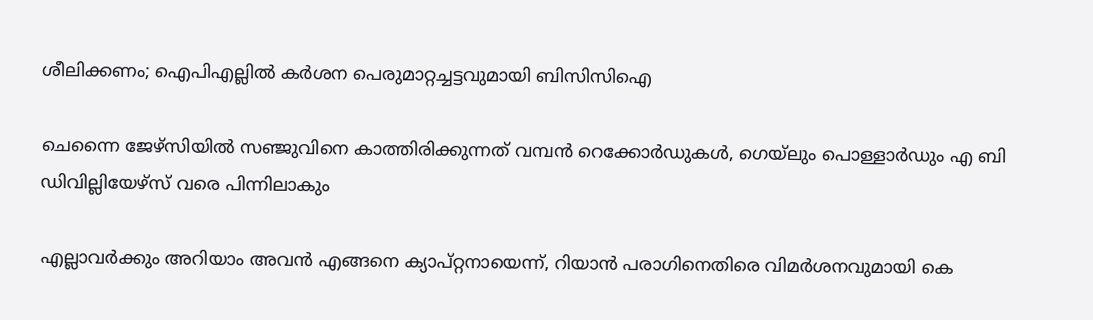ശീലിക്കണം; ഐപിഎല്ലിൽ കർശന പെരുമാറ്റച്ചട്ടവുമായി ബിസിസിഐ

ചെന്നൈ ജേഴ്സിയിൽ സഞ്ജുവിനെ കാത്തിരിക്കുന്നത് വമ്പൻ റെക്കോർഡുകൾ, ഗെയ്‌ലും പൊള്ളാർഡും എ ബി ഡിവില്ലിയേഴ്സ് വരെ പിന്നിലാകും

എല്ലാവർക്കും അറിയാം അവൻ എങ്ങനെ ക്യാപ്റ്റനായെന്ന്, റിയാൻ പരാഗിനെതിരെ വിമർശനവുമായി കെ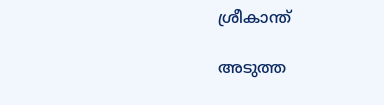ശ്രീകാന്ത്

അടുത്ത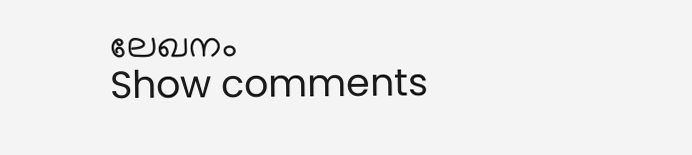ലേഖനം
Show comments